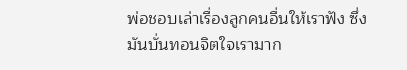พ่อชอบเล่าเรื่องลูกคนอื่นให้เราฟัง ซึ่งมันบั่นทอนจิตใจเรามาก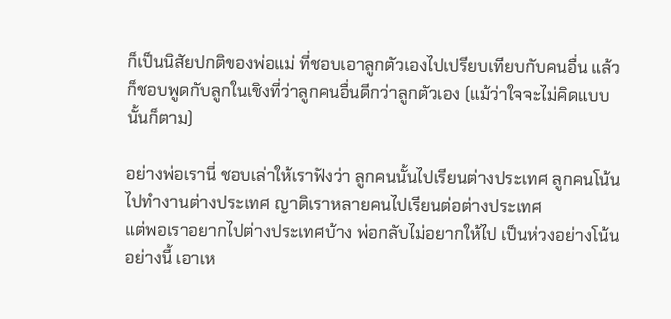ก็เป็นนิสัยปกติของพ่อแม่ ที่ชอบเอาลูกตัวเองไปเปรียบเทียบกับคนอื่น แล้วก็ชอบพูดกับลูกในเชิงที่ว่าลูกคนอื่นดีกว่าลูกตัวเอง (แม้ว่าใจจะไม่คิดแบบนั้นก็ตาม)

อย่างพ่อเรานี่ ชอบเล่าให้เราฟังว่า ลูกคนนั้นไปเรียนต่างประเทศ ลูกคนโน้นไปทำงานต่างประเทศ ญาติเราหลายคนไปเรียนต่อต่างประเทศ
แต่พอเราอยากไปต่างประเทศบ้าง พ่อกลับไม่อยากให้ไป เป็นห่วงอย่างโน้นอย่างนี้ เอาเห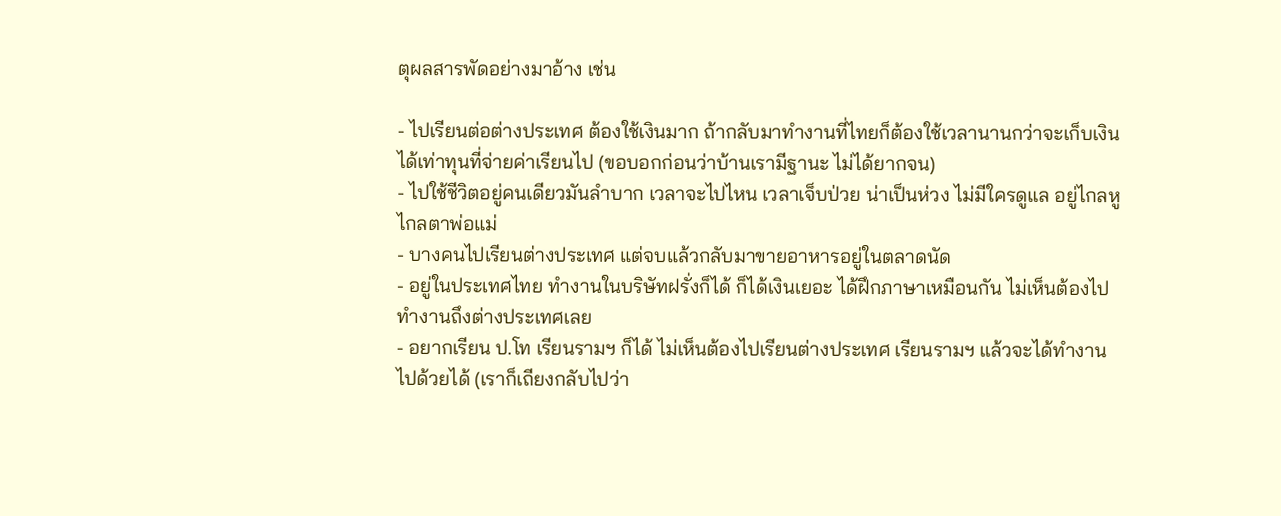ตุผลสารพัดอย่างมาอ้าง เช่น

- ไปเรียนต่อต่างประเทศ ต้องใช้เงินมาก ถ้ากลับมาทำงานที่ไทยก็ต้องใช้เวลานานกว่าจะเก็บเงินได้เท่าทุนที่จ่ายค่าเรียนไป (ขอบอกก่อนว่าบ้านเรามีฐานะ ไม่ได้ยากจน)
- ไปใช้ชีวิตอยู่คนเดียวมันลำบาก เวลาจะไปไหน เวลาเจ็บป่วย น่าเป็นห่วง ไม่มีใครดูแล อยู่ไกลหูไกลตาพ่อแม่
- บางคนไปเรียนต่างประเทศ แต่จบแล้วกลับมาขายอาหารอยู่ในตลาดนัด
- อยู่ในประเทศไทย ทำงานในบริษัทฝรั่งก็ได้ ก็ได้เงินเยอะ ได้ฝึกภาษาเหมือนกัน ไม่เห็นต้องไปทำงานถึงต่างประเทศเลย
- อยากเรียน ป.โท เรียนรามฯ ก็ได้ ไม่เห็นต้องไปเรียนต่างประเทศ เรียนรามฯ แล้วจะได้ทำงานไปด้วยได้ (เราก็เถียงกลับไปว่า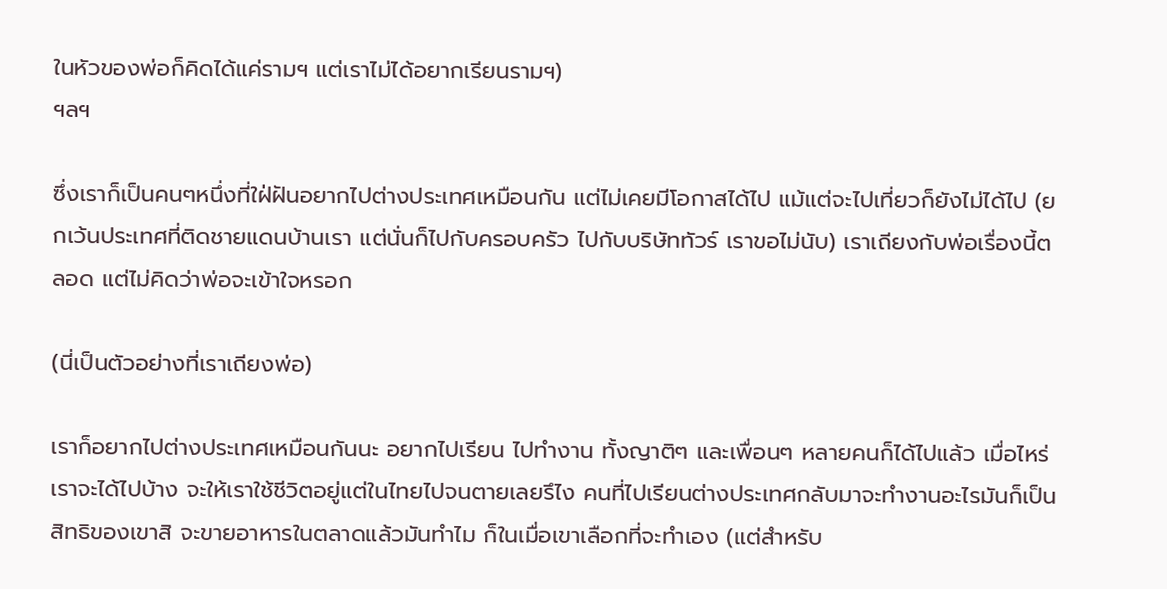ในหัวของพ่อก็คิดได้แค่รามฯ แต่เราไม่ได้อยากเรียนรามฯ)
ฯลฯ

ซึ่งเราก็เป็นคนๆหนึ่งที่ใฝ่ฝันอยากไปต่างประเทศเหมือนกัน แต่ไม่เคยมีโอกาสได้ไป แม้แต่จะไปเที่ยวก็ยังไม่ได้ไป (ยกเว้นประเทศที่ติดชายแดนบ้านเรา แต่นั่นก็ไปกับครอบครัว ไปกับบริษัททัวร์ เราขอไม่นับ) เราเถียงกับพ่อเรื่องนี้ตลอด แต่ไม่คิดว่าพ่อจะเข้าใจหรอก

(นี่เป็นตัวอย่างที่เราเถียงพ่อ)

เราก็อยากไปต่างประเทศเหมือนกันนะ อยากไปเรียน ไปทำงาน ทั้งญาติๆ และเพื่อนๆ หลายคนก็ได้ไปแล้ว เมื่อไหร่เราจะได้ไปบ้าง จะให้เราใช้ชีวิตอยู่แต่ในไทยไปจนตายเลยรึไง คนที่ไปเรียนต่างประเทศกลับมาจะทำงานอะไรมันก็เป็นสิทธิของเขาสิ จะขายอาหารในตลาดแล้วมันทำไม ก็ในเมื่อเขาเลือกที่จะทำเอง (แต่สำหรับ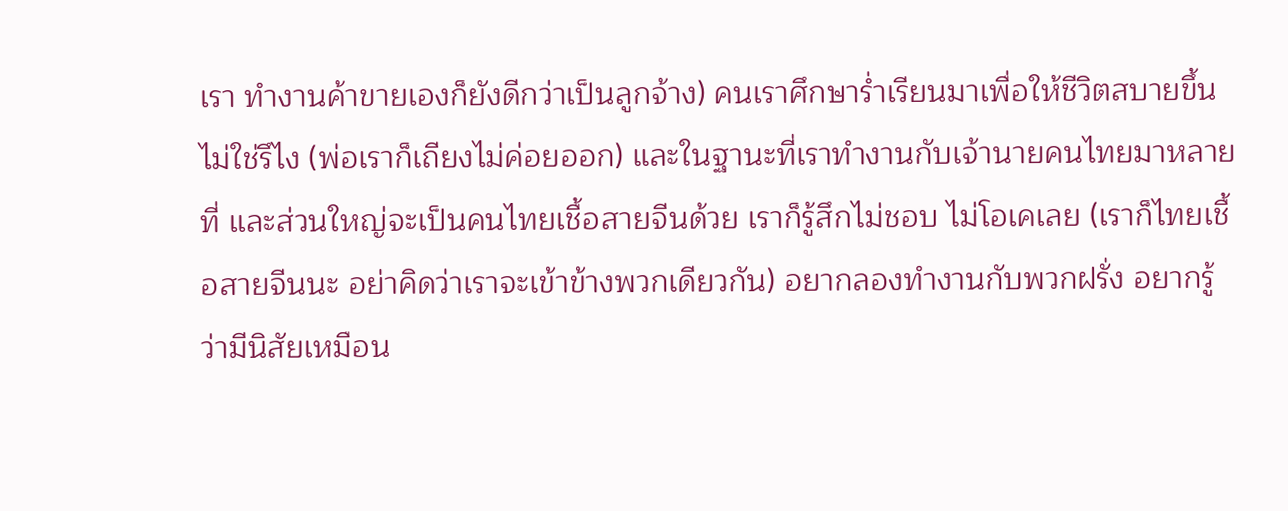เรา ทำงานค้าขายเองก็ยังดีกว่าเป็นลูกจ้าง) คนเราศึกษาร่ำเรียนมาเพื่อให้ชีวิตสบายขึ้นไม่ใช่รึไง (พ่อเราก็เถียงไม่ค่อยออก) และในฐานะที่เราทำงานกับเจ้านายคนไทยมาหลายที่ และส่วนใหญ่จะเป็นคนไทยเชื้อสายจีนด้วย เราก็รู้สึกไม่ชอบ ไม่โอเคเลย (เราก็ไทยเชื้อสายจีนนะ อย่าคิดว่าเราจะเข้าข้างพวกเดียวกัน) อยากลองทำงานกับพวกฝรั่ง อยากรู้ว่ามีนิสัยเหมือน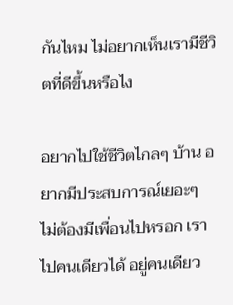กันไหม ไม่อยากเห็นเรามีชีวิตที่ดีขึ้นหรือไง

อยากไปใช้ชีวิตไกลๆ บ้าน อยากมีประสบการณ์เยอะๆ ไม่ต้องมีเพื่อนไปหรอก เราไปคนเดียวได้ อยู่คนเดียว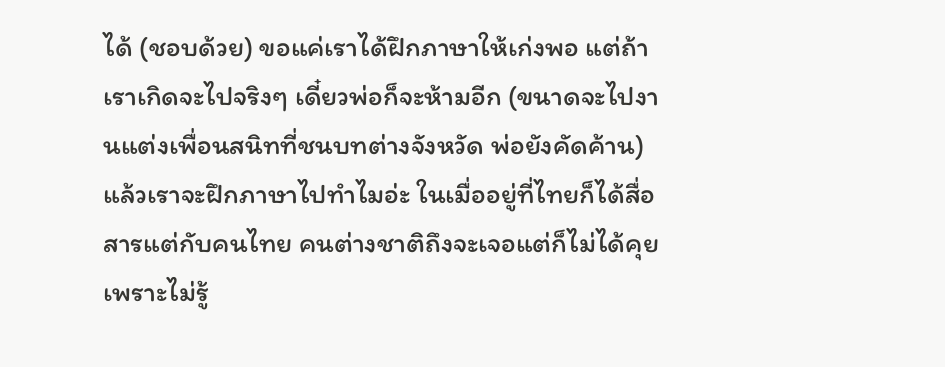ได้ (ชอบด้วย) ขอแค่เราได้ฝึกภาษาให้เก่งพอ แต่ถ้าเราเกิดจะไปจริงๆ เดี๋ยวพ่อก็จะห้ามอีก (ขนาดจะไปงานแต่งเพื่อนสนิทที่ชนบทต่างจังหวัด พ่อยังคัดค้าน) แล้วเราจะฝึกภาษาไปทำไมอ่ะ ในเมื่ออยู่ที่ไทยก็ได้สื่อสารแต่กับคนไทย คนต่างชาติถึงจะเจอแต่ก็ไม่ได้คุย เพราะไม่รู้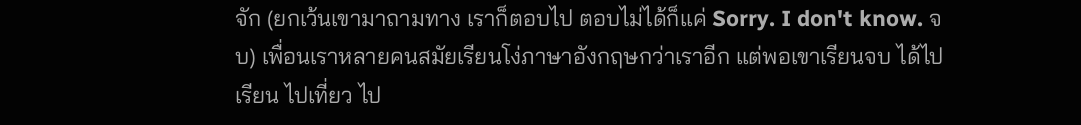จัก (ยกเว้นเขามาถามทาง เราก็ตอบไป ตอบไม่ได้ก็แค่ Sorry. I don't know. จบ) เพื่อนเราหลายคนสมัยเรียนโง่ภาษาอังกฤษกว่าเราอีก แต่พอเขาเรียนจบ ได้ไปเรียน ไปเที่ยว ไป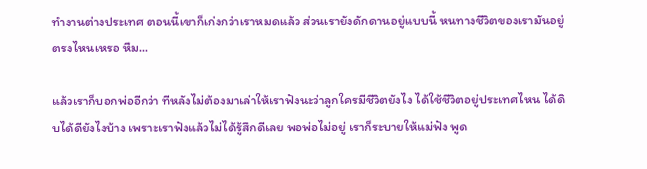ทำงานต่างประเทศ ตอนนี้เขาก็เก่งกว่าเราหมดแล้ว ส่วนเรายังดักดานอยู่แบบนี้ หนทางชีวิตของเรามันอยู่ตรงไหนเหรอ หืม...

แล้วเราก็บอกพ่ออีกว่า ทีหลังไม่ต้องมาเล่าให้เราฟังนะว่าลูกใครมีชีวิตยังไง ได้ใช้ชีวิตอยู่ประเทศไหน ได้ดิบได้ดียังไงบ้าง เพราะเราฟังแล้วไม่ได้รู้สึกดีเลย พอพ่อไม่อยู่ เราก็ระบายให้แม่ฟัง พูด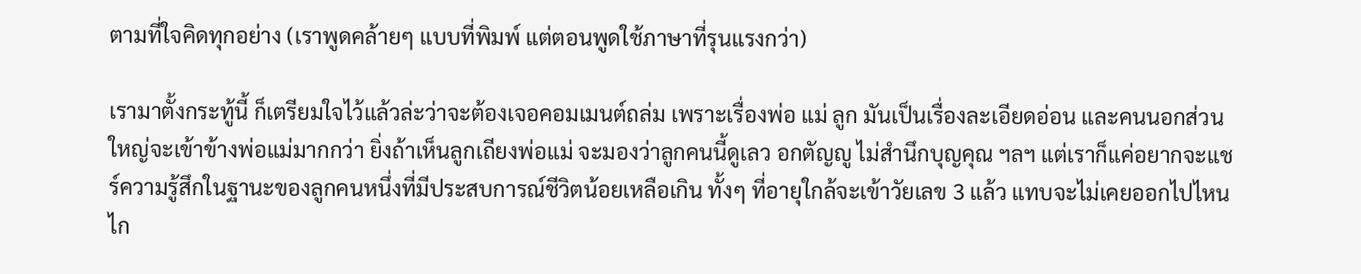ตามที่ใจคิดทุกอย่าง (เราพูดคล้ายๆ แบบที่พิมพ์ แต่ตอนพูดใช้ภาษาที่รุนแรงกว่า)

เรามาตั้งกระทู้นี้ ก็เตรียมใจไว้แล้วล่ะว่าจะต้องเจอคอมเมนต์ถล่ม เพราะเรื่องพ่อ แม่ ลูก มันเป็นเรื่องละเอียดอ่อน และคนนอกส่วนใหญ่จะเข้าข้างพ่อแม่มากกว่า ยิ่งถ้าเห็นลูกเถียงพ่อแม่ จะมองว่าลูกคนนี้ดูเลว อกตัญญู ไม่สำนึกบุญคุณ ฯลฯ แต่เราก็แค่อยากจะแชร์ความรู้สึกในฐานะของลูกคนหนึ่งที่มีประสบการณ์ชีวิตน้อยเหลือเกิน ทั้งๆ ที่อายุใกล้จะเข้าวัยเลข 3 แล้ว แทบจะไม่เคยออกไปไหนไก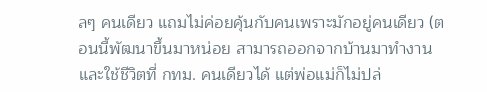ลๆ คนเดียว แถมไม่ค่อยคุ้นกับคนเพราะมักอยู่คนเดียว (ตอนนี้พัฒนาขึ้นมาหน่อย สามารถออกจากบ้านมาทำงานและใช้ชีวิตที่ กทม. คนเดียวได้ แต่พ่อแม่ก็ไม่ปล่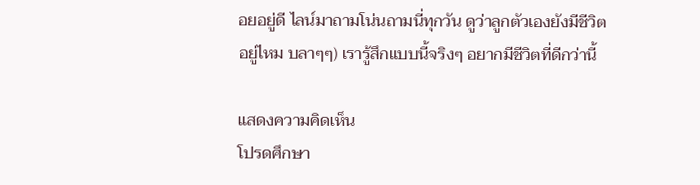อยอยู่ดี ไลน์มาถามโน่นถามนี่ทุกวัน ดูว่าลูกตัวเองยังมีชีวิตอยู่ไหม บลาๆๆ) เรารู้สึกแบบนี้จริงๆ อยากมีชีวิตที่ดีกว่านี้

แสดงความคิดเห็น
โปรดศึกษา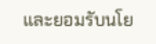และยอมรับนโย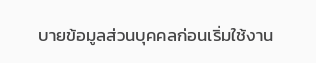บายข้อมูลส่วนบุคคลก่อนเริ่มใช้งาน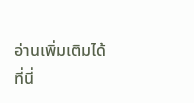อ่านเพิ่มเติมได้ที่นี่